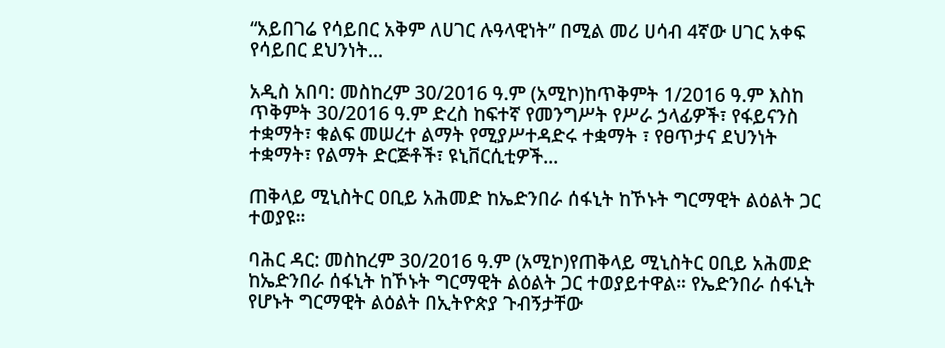“አይበገሬ የሳይበር አቅም ለሀገር ሉዓላዊነት” በሚል መሪ ሀሳብ 4ኛው ሀገር አቀፍ የሳይበር ደህንነት...

አዲስ አበባ: መስከረም 30/2016 ዓ.ም (አሚኮ)ከጥቅምት 1/2016 ዓ.ም እስከ ጥቅምት 30/2016 ዓ.ም ድረስ ከፍተኛ የመንግሥት የሥራ ኃላፊዎች፣ የፋይናንስ ተቋማት፣ ቁልፍ መሠረተ ልማት የሚያሥተዳድሩ ተቋማት ፣ የፀጥታና ደህንነት ተቋማት፣ የልማት ድርጅቶች፣ ዩኒቨርሲቲዎች...

ጠቅላይ ሚኒስትር ዐቢይ አሕመድ ከኤድንበራ ሰፋኒት ከኾኑት ግርማዊት ልዕልት ጋር ተወያዩ።

ባሕር ዳር: መስከረም 30/2016 ዓ.ም (አሚኮ)የጠቅላይ ሚኒስትር ዐቢይ አሕመድ ከኤድንበራ ሰፋኒት ከኾኑት ግርማዊት ልዕልት ጋር ተወያይተዋል። የኤድንበራ ሰፋኒት የሆኑት ግርማዊት ልዕልት በኢትዮጵያ ጉብኝታቸው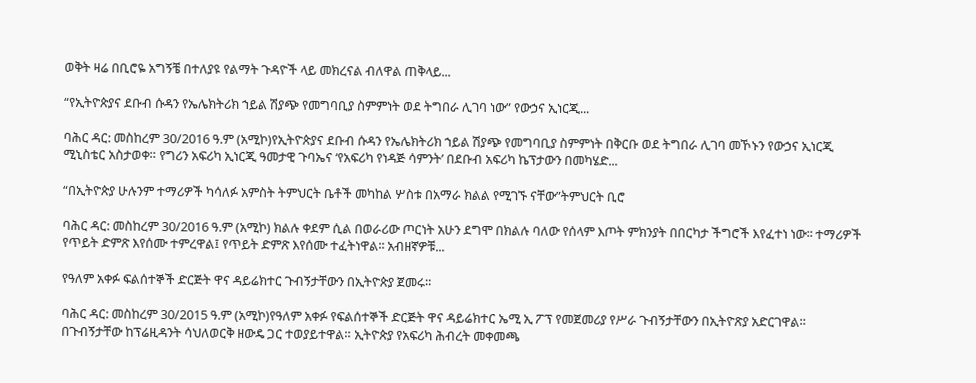ወቅት ዛሬ በቢሮዬ አግኝቼ በተለያዩ የልማት ጉዳዮች ላይ መክረናል ብለዋል ጠቅላይ...

“የኢትዮጵያና ደቡብ ሱዳን የኤሌክትሪክ ኀይል ሽያጭ የመግባቢያ ስምምነት ወደ ትግበራ ሊገባ ነው” የውኃና ኢነርጂ...

ባሕር ዳር: መስከረም 30/2016 ዓ.ም (አሚኮ)የኢትዮጵያና ደቡብ ሱዳን የኤሌክትሪክ ኀይል ሽያጭ የመግባቢያ ስምምነት በቅርቡ ወደ ትግበራ ሊገባ መኾኑን የውኃና ኢነርጂ ሚኒስቴር አስታወቀ። የግሪን አፍሪካ ኢነርጂ ዓመታዊ ጉባኤና ‘የአፍሪካ የነዳጅ ሳምንት’ በደቡብ አፍሪካ ኬፕታውን በመካሄድ...

“በኢትዮጵያ ሁሉንም ተማሪዎች ካሳለፉ አምስት ትምህርት ቤቶች መካከል ሦስቱ በአማራ ክልል የሚገኙ ናቸው”ትምህርት ቢሮ

ባሕር ዳር: መስከረም 30/2016 ዓ.ም (አሚኮ) ክልሉ ቀደም ሲል በወራሪው ጦርነት አሁን ደግሞ በክልሉ ባለው የሰላም እጦት ምክንያት በበርካታ ችግሮች እየፈተነ ነው፡፡ ተማሪዎች የጥይት ድምጽ እየሰሙ ተምረዋል፤ የጥይት ድምጽ እየሰሙ ተፈትነዋል፡፡ አብዘኛዎቹ...

የዓለም አቀፉ ፍልሰተኞች ድርጅት ዋና ዳይሬክተር ጉብኝታቸውን በኢትዮጵያ ጀመሩ።

ባሕር ዳር: መስከረም 30/2015 ዓ.ም (አሚኮ)የዓለም አቀፉ የፍልሰተኞች ድርጅት ዋና ዳይሬክተር ኤሚ ኢ ፖፕ የመጀመሪያ የሥራ ጉብኝታቸውን በኢትዮጽያ አድርገዋል። በጉብኝታቸው ከፕሬዚዳንት ሳህለወርቅ ዘውዴ ጋር ተወያይተዋል። ኢትዮጵያ የአፍሪካ ሕብረት መቀመጫ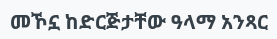መኾኗ ከድርጅታቸው ዓላማ አንጻር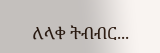ለላቀ ትብብር...